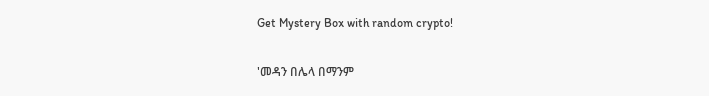Get Mystery Box with random crypto!

'መዳን በሌላ በማንም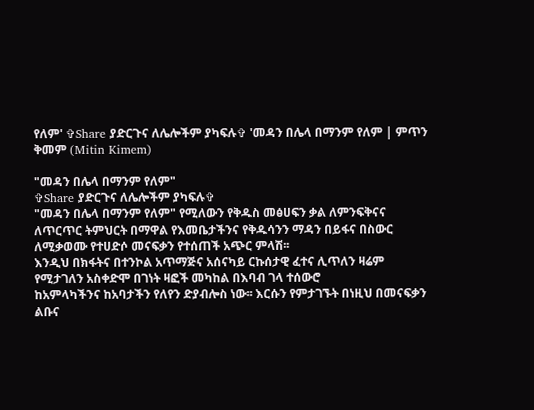የለም' ✞Share ያድርጉና ለሌሎችም ያካፍሉ✞ 'መዳን በሌላ በማንም የለም | ምጥን ቅመም (Mitin Kimem)

"መዳን በሌላ በማንም የለም"
✞Share ያድርጉና ለሌሎችም ያካፍሉ✞
"መዳን በሌላ በማንም የለም" የሚለውን የቅዱስ መፅሀፍን ቃል ለምንፍቅናና
ለጥርጥር ትምህርት በማዋል የእመቤታችንና የቅዱሳንን ማዳን በይፋና በስውር ለሚቃወሙ የተሀድሶ መናፍቃን የተሰጠች አጭር ምላሽ፡፡
እንዲህ በክፋትና በተንኮል አጥማጅና አሰናካይ ርኩሰታዊ ፈተና ሊጥለን ዛሬም
የሚታገለን አስቀድሞ በገነት ዛፎች መካከል በእባብ ገላ ተሰውሮ
ከአምላካችንና ከአባታችን የለየን ድያብሎስ ነው፡፡ እርሱን የምታገኙት በነዚህ በመናፍቃን ልቡና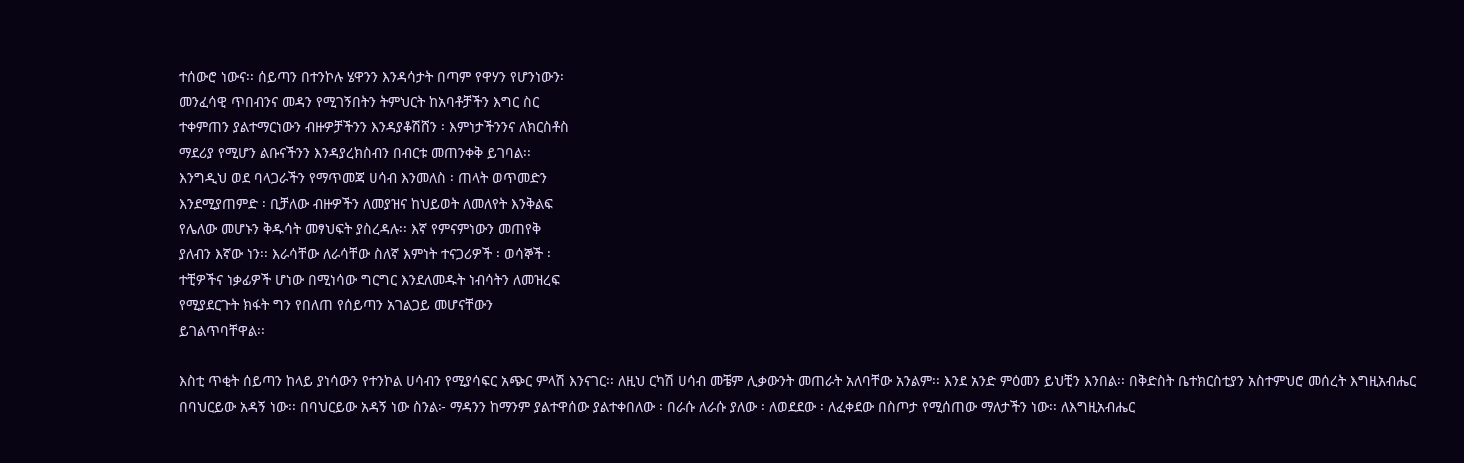ተሰውሮ ነውና፡፡ ሰይጣን በተንኮሉ ሄዋንን እንዳሳታት በጣም የዋሃን የሆንነውን፡
መንፈሳዊ ጥበብንና መዳን የሚገኝበትን ትምህርት ከአባቶቻችን እግር ስር
ተቀምጠን ያልተማርነውን ብዙዎቻችንን እንዳያቆሽሸን ፡ እምነታችንንና ለክርስቶስ
ማደሪያ የሚሆን ልቡናችንን እንዳያረክስብን በብርቱ መጠንቀቅ ይገባል፡፡
እንግዲህ ወደ ባላጋራችን የማጥመጃ ሀሳብ እንመለስ ፡ ጠላት ወጥመድን
እንደሚያጠምድ ፡ ቢቻለው ብዙዎችን ለመያዝና ከህይወት ለመለየት እንቅልፍ
የሌለው መሆኑን ቅዱሳት መፃህፍት ያስረዳሉ፡፡ እኛ የምናምነውን መጠየቅ
ያለብን እኛው ነን፡፡ እራሳቸው ለራሳቸው ስለኛ እምነት ተናጋሪዎች ፡ ወሳኞች ፡
ተቺዎችና ነቃፊዎች ሆነው በሚነሳው ግርግር እንደለመዱት ነብሳትን ለመዝረፍ
የሚያደርጉት ክፋት ግን የበለጠ የሰይጣን አገልጋይ መሆናቸውን
ይገልጥባቸዋል፡፡

እስቲ ጥቂት ሰይጣን ከላይ ያነሳውን የተንኮል ሀሳብን የሚያሳፍር አጭር ምላሽ እንናገር፡፡ ለዚህ ርካሽ ሀሳብ መቼም ሊቃውንት መጠራት አለባቸው አንልም፡፡ እንደ አንድ ምዕመን ይህቺን እንበል፡፡ በቅድስት ቤተክርስቲያን አስተምህሮ መሰረት እግዚአብሔር በባህርይው አዳኝ ነው፡፡ በባህርይው አዳኝ ነው ስንል፦ ማዳንን ከማንም ያልተዋሰው ያልተቀበለው ፡ በራሱ ለራሱ ያለው ፡ ለወደደው ፡ ለፈቀደው በስጦታ የሚሰጠው ማለታችን ነው፡፡ ለእግዚአብሔር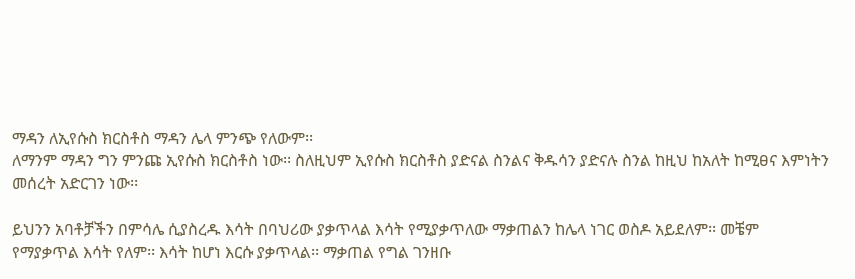ማዳን ለኢየሱስ ክርስቶስ ማዳን ሌላ ምንጭ የለውም፡፡
ለማንም ማዳን ግን ምንጩ ኢየሱስ ክርስቶስ ነው፡፡ ስለዚህም ኢየሱስ ክርስቶስ ያድናል ስንልና ቅዱሳን ያድናሉ ስንል ከዚህ ከአለት ከሚፀና እምነትን መሰረት አድርገን ነው፡፡

ይህንን አባቶቻችን በምሳሌ ሲያስረዱ እሳት በባህሪው ያቃጥላል እሳት የሚያቃጥለው ማቃጠልን ከሌላ ነገር ወስዶ አይደለም፡፡ መቼም
የማያቃጥል እሳት የለም፡፡ እሳት ከሆነ እርሱ ያቃጥላል፡፡ ማቃጠል የግል ገንዘቡ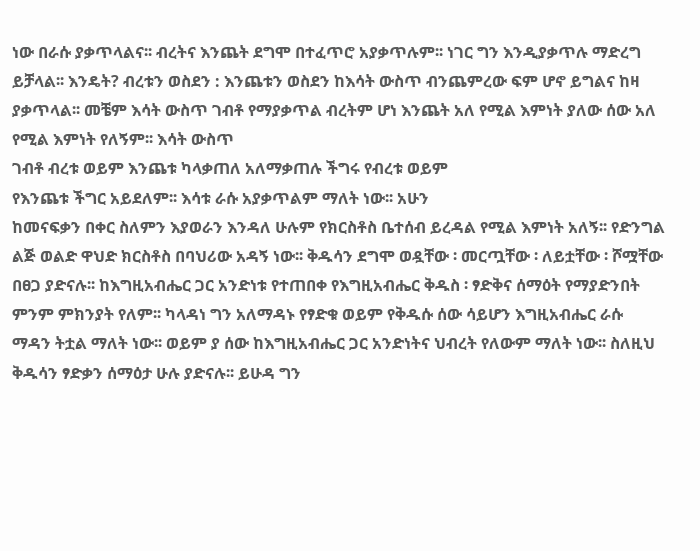ነው በራሱ ያቃጥላልና፡፡ ብረትና እንጨት ደግሞ በተፈጥሮ አያቃጥሉም፡፡ ነገር ግን እንዲያቃጥሉ ማድረግ ይቻላል፡፡ እንዴት? ብረቱን ወስደን : እንጨቱን ወስደን ከእሳት ውስጥ ብንጨምረው ፍም ሆኖ ይግልና ከዛ ያቃጥላል፡፡ መቼም እሳት ውስጥ ገብቶ የማያቃጥል ብረትም ሆነ እንጨት አለ የሚል እምነት ያለው ሰው አለ የሚል እምነት የለኝም፡፡ እሳት ውስጥ
ገብቶ ብረቱ ወይም እንጨቱ ካላቃጠለ አለማቃጠሉ ችግሩ የብረቱ ወይም
የእንጨቱ ችግር አይደለም፡፡ እሳቱ ራሱ አያቃጥልም ማለት ነው፡፡ አሁን
ከመናፍቃን በቀር ስለምን እያወራን እንዳለ ሁሉም የክርስቶስ ቤተሰብ ይረዳል የሚል እምነት አለኝ፡፡ የድንግል ልጅ ወልድ ዋህድ ክርስቶስ በባህሪው አዳኝ ነው፡፡ ቅዱሳን ደግሞ ወዷቸው ፡ መርጧቸው ፡ ለይቷቸው ፡ ሾሟቸው በፀጋ ያድናሉ፡፡ ከእግዚአብሔር ጋር አንድነቱ የተጠበቀ የእግዚአብሔር ቅዱስ ፡ ፃድቅና ሰማዕት የማያድንበት ምንም ምክንያት የለም፡፡ ካላዳነ ግን አለማዳኑ የፃድቁ ወይም የቅዱሱ ሰው ሳይሆን እግዚአብሔር ራሱ ማዳን ትቷል ማለት ነው፡፡ ወይም ያ ሰው ከእግዚአብሔር ጋር አንድነትና ህብረት የለውም ማለት ነው፡፡ ስለዚህ ቅዱሳን ፃድቃን ሰማዕታ ሁሉ ያድናሉ፡፡ ይሁዳ ግን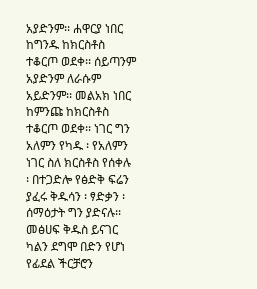አያድንም፡፡ ሐዋርያ ነበር ከግንዱ ከክርስቶስ ተቆርጦ ወደቀ፡፡ ሰይጣንም አያድንም ለራሱም አይድንም፡፡ መልአክ ነበር ከምንጩ ከክርስቶስ ተቆርጦ ወደቀ፡፡ ነገር ግን አለምን የካዱ ፡ የአለምን ነገር ስለ ክርስቶስ የሰቀሉ ፡ በተጋድሎ የፅድቅ ፍሬን ያፈሩ ቅዱሳን ፡ ፃድቃን ፡ ሰማዕታት ግን ያድናሉ፡፡ መፅሀፍ ቅዱስ ይናገር ካልን ደግሞ በድን የሆነ የፊደል ችርቻሮን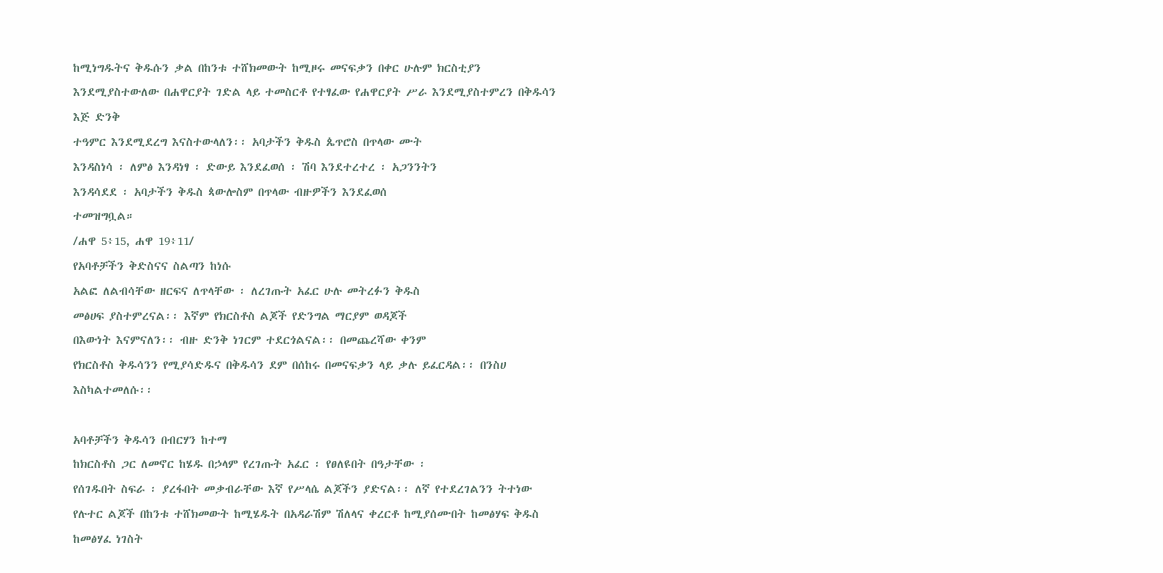ከሚነግዱትና ቅዱሱን ቃል በከንቱ ተሸክመውት ከሚዞሩ መናፍቃን በቀር ሁሉም ክርስቲያን እንደሚያስተውለው በሐዋርያት ገድል ላይ ተመስርቶ የተፃፈው የሐዋርያት ሥራ እንደሚያስተምረን በቅዱሳን እጅ ድንቅ
ተዓምር እንደሚደረግ እናስተውላለን፡፡ አባታችን ቅዱስ ጴጥሮስ በጥላው ሙት
እንዳስነሳ ፡ ለምፅ እንዳነፃ ፡ ድውይ እንደፈወሰ ፡ ሽባ እንደተረተረ ፡ አጋንንትን
እንዳሳደደ ፡ አባታችን ቅዱስ ጳውሎስም በጥላው ብዙዎችን እንደፈወሰ
ተመዝግቧል።
/ሐዋ 5፥15, ሐዋ 19፥11/
የአባቶቻችን ቅድስናና ስልጣን ከነሱ
አልፎ ለልብሳቸው ዘርፍና ለጥላቸው ፡ ለረገጡት አፈር ሁሉ መትረፉን ቅዱስ
መፅሀፍ ያስተምረናል፡፡ እኛም የክርስቶስ ልጆች የድንግል ማርያም ወዳጆች
በእውነት እናምናለን፡፡ ብዙ ድንቅ ነገርም ተደርጎልናል፡፡ በመጨረሻው ቀንም
የክርስቶስ ቅዱሳንን የሚያሳድዱና በቅዱሳን ደም በሰከሩ በመናፍቃን ላይ ቃሉ ይፈርዳል፡፡ በንስሀ እስካልተመለሱ፡፡

አባቶቻችን ቅዱሳን በብርሃን ከተማ
ከክርስቶስ ጋር ለመኖር ከሄዱ በኃላም የረገጡት አፈር ፡ የፀለዩበት በዓታቸው ፡
የሰገዱበት ስፍራ ፡ ያረፋበት መቃብራቸው እኛ የሥላሴ ልጆችን ያድናል፡፡ ለኛ የተደረገልንን ትተነው የሉተር ልጆች በከንቱ ተሸክመውት ከሚሄዱት በአዳራሽም ሽለላና ቀረርቶ ከሚያሰሙበት ከመፅሃፍ ቅዱስ ከመፅሃፈ ነገስት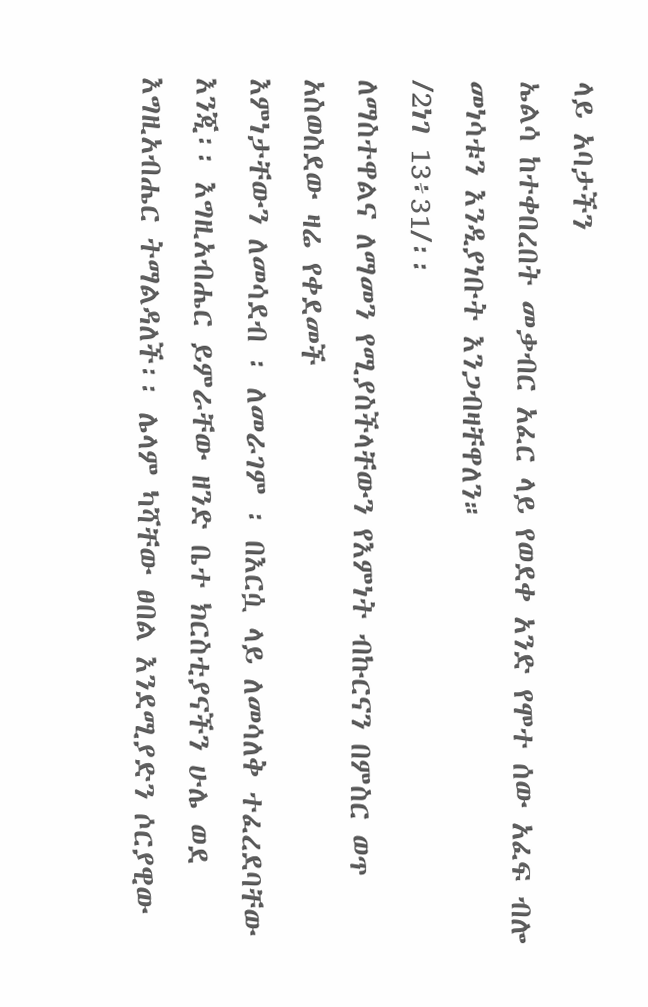ላይ አባታችን
ኤልሳ ከተቀበረበት መቃብር አፈር ላይ የወደቀ አንድ የሞተ ሰው አፈፍ ብሎ
መነሳቱን እንዲያነቡት እንጋብዛቸዋለን።
/2ነገ 13፥31/፡፡
ለማስተዋልና ለማመን የሚያስችላቸውን የእምነት ብኩርናን በምስር ወጥ አስወስደው ዛሬ የቀደመች
እምነታቸውን ለመሳደብ ፡ ለመራገም ፡ በእርሷ ላይ ለመሳለቅ ተፈረደባቸው
እንጂ፡፡ እግዚአብሔር ይምራቸው ዘንድ ቤተ ክርስቲያናችን ሁሌ ወደ
እግዚአብሔር ትማልዳለች፡፡ ሌላም ካሻቸው ፀበል እንደሚያድን ሶርያዊው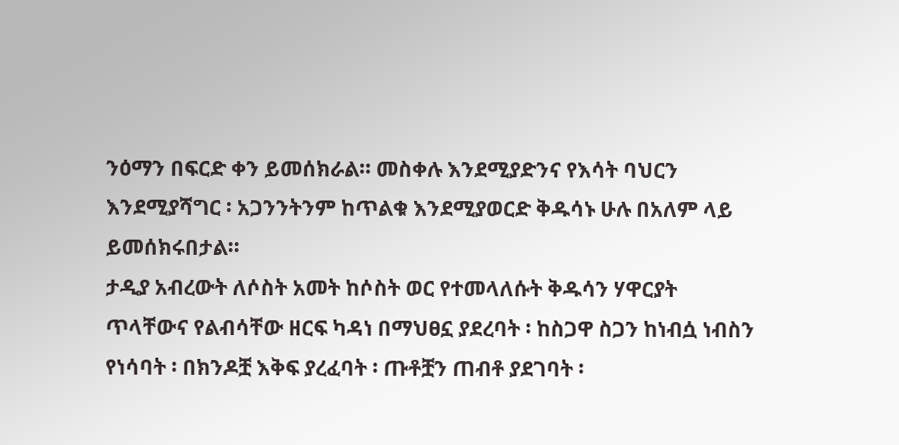ንዕማን በፍርድ ቀን ይመሰክራል፡፡ መስቀሉ እንደሚያድንና የእሳት ባህርን
እንደሚያሻግር ፡ አጋንንትንም ከጥልቁ እንደሚያወርድ ቅዱሳኑ ሁሉ በአለም ላይ
ይመሰክሩበታል፡፡
ታዲያ አብረውት ለሶስት አመት ከሶስት ወር የተመላለሱት ቅዱሳን ሃዋርያት
ጥላቸውና የልብሳቸው ዘርፍ ካዳነ በማህፀኗ ያደረባት ፡ ከስጋዋ ስጋን ከነብሷ ነብስን የነሳባት ፡ በክንዶቿ እቅፍ ያረፈባት ፡ ጡቶቿን ጠብቶ ያደገባት ፡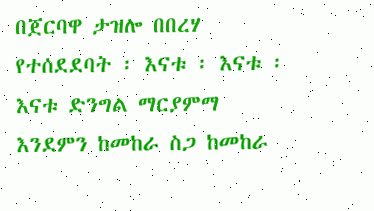በጀርባዋ ታዝሎ በበረሃ የተሰደደባት ፡ እናቱ ፡ እናቱ ፡ እናቱ ድንግል ማርያምማ እንደምን ከመከራ ስጋ ከመከራ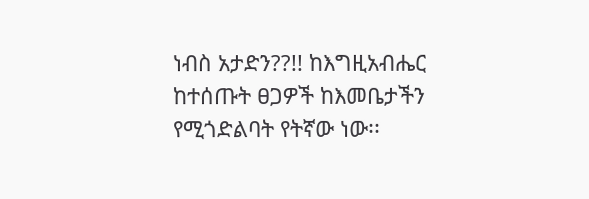ነብስ አታድን??!! ከእግዚአብሔር ከተሰጡት ፀጋዎች ከእመቤታችን የሚጎድልባት የትኛው ነው፡፡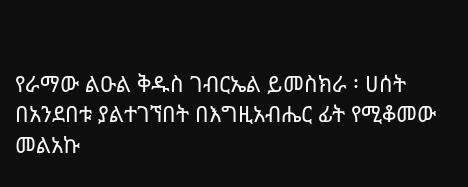የራማው ልዑል ቅዱስ ገብርኤል ይመስክራ ፡ ሀሰት በአንደበቱ ያልተገኘበት በእግዚአብሔር ፊት የሚቆመው መልአኩ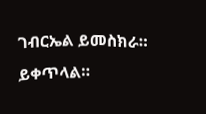ገብርኤል ይመስክራ። ይቀጥላል።